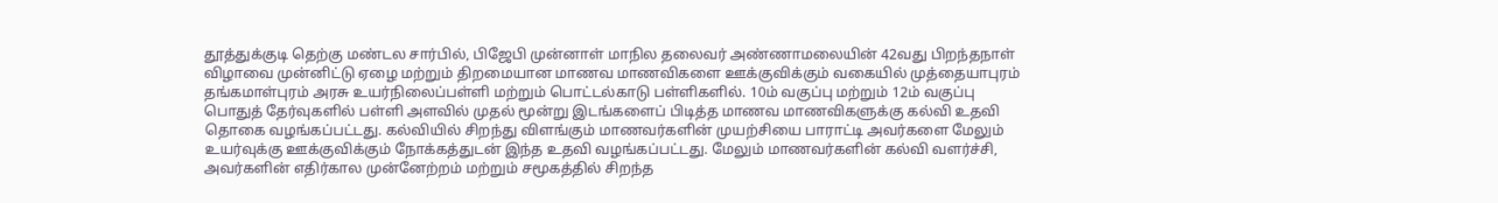தூத்துக்குடி தெற்கு மண்டல சார்பில், பிஜேபி முன்னாள் மாநில தலைவர் அண்ணாமலையின் 42வது பிறந்தநாள் விழாவை முன்னிட்டு ஏழை மற்றும் திறமையான மாணவ மாணவிகளை ஊக்குவிக்கும் வகையில் முத்தையாபுரம் தங்கமாள்புரம் அரசு உயர்நிலைப்பள்ளி மற்றும் பொட்டல்காடு பள்ளிகளில். 10ம் வகுப்பு மற்றும் 12ம் வகுப்பு பொதுத் தேர்வுகளில் பள்ளி அளவில் முதல் மூன்று இடங்களைப் பிடித்த மாணவ மாணவிகளுக்கு கல்வி உதவி தொகை வழங்கப்பட்டது. கல்வியில் சிறந்து விளங்கும் மாணவர்களின் முயற்சியை பாராட்டி அவர்களை மேலும் உயர்வுக்கு ஊக்குவிக்கும் நோக்கத்துடன் இந்த உதவி வழங்கப்பட்டது. மேலும் மாணவர்களின் கல்வி வளர்ச்சி, அவர்களின் எதிர்கால முன்னேற்றம் மற்றும் சமூகத்தில் சிறந்த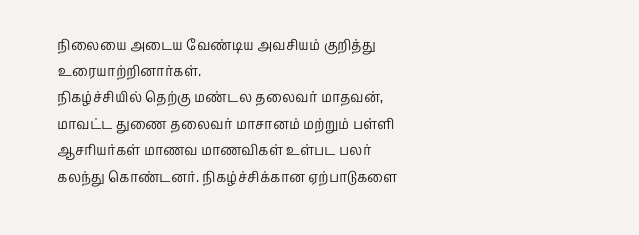நிலையை அடைய வேண்டிய அவசியம் குறித்து உரையாற்றினார்கள்.
நிகழ்ச்சியில் தெற்கு மண்டல தலைவர் மாதவன், மாவட்ட துணை தலைவர் மாசானம் மற்றும் பள்ளி ஆசாியர்கள் மாணவ மாணவிகள் உள்பட பலர் கலந்து கொண்டனர். நிகழ்ச்சிக்கான ஏற்பாடுகளை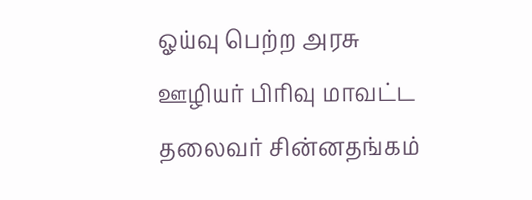ஓய்வு பெற்ற அரசு ஊழியர் பிரிவு மாவட்ட தலைவர் சின்னதங்கம்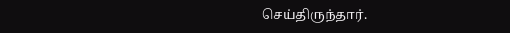செய்திருந்தார்.